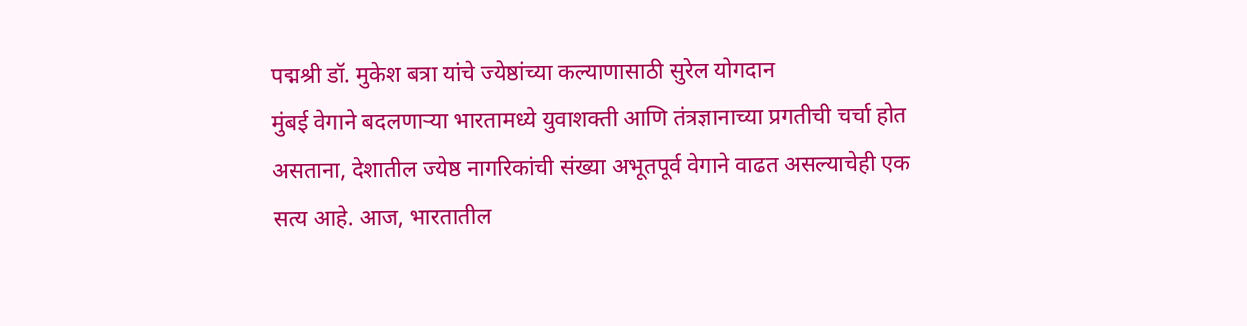पद्मश्री डॉ. मुकेश बत्रा यांचे ज्येष्ठांच्या कल्याणासाठी सुरेल योगदान
मुंबई वेगाने बदलणाऱ्या भारतामध्ये युवाशक्ती आणि तंत्रज्ञानाच्या प्रगतीची चर्चा होत असताना, देशातील ज्येष्ठ नागरिकांची संख्या अभूतपूर्व वेगाने वाढत असल्याचेही एक सत्य आहे. आज, भारतातील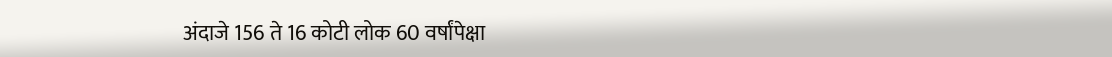अंदाजे 156 ते 16 कोटी लोक 60 वर्षांपेक्षा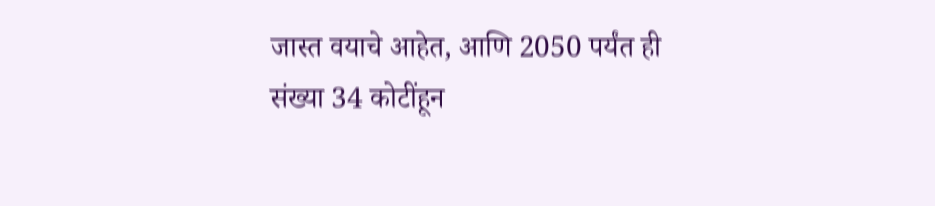जास्त वयाचे आहेत, आणि 2050 पर्यंत ही संख्या 34 कोटींहून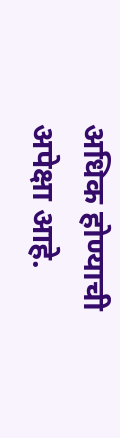अधिक होण्याची अपेक्षा आहे.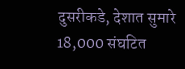दुसरीकडे, देशात सुमारे 18,000 संघटित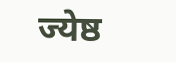ज्येष्ठ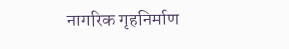नागरिक गृहनिर्माण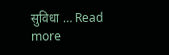सुविधा … Read more